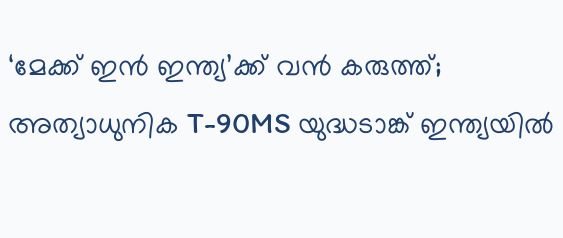‘മേക്ക് ഇന്‍ ഇന്ത്യ’ക്ക് വന്‍ കരുത്ത്; അത്യാധുനിക T-90MS യുദ്ധടാങ്ക് ഇന്ത്യയില്‍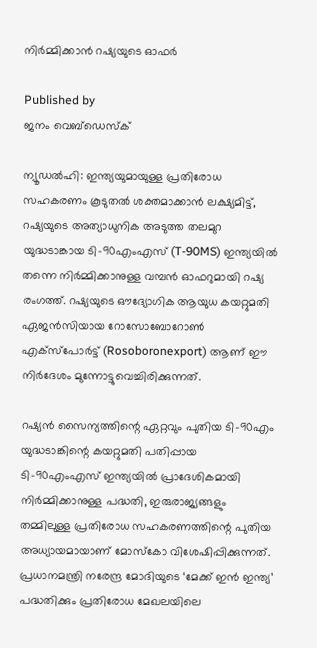നിര്‍മ്മിക്കാന്‍ റഷ്യയുടെ ഓഫര്‍

Published by
ജനം വെബ്‌ഡെസ്ക്

ന്യൂഡല്‍ഹി: ഇന്ത്യയുമായുള്ള പ്രതിരോധ സഹകരണം കൂടുതല്‍ ശക്തമാക്കാന്‍ ലക്ഷ്യമിട്ട്, റഷ്യയുടെ അത്യാധുനിക അടുത്ത തലമുറ യുദ്ധടാങ്കായ ടി-90എംഎസ് (T-90MS) ഇന്ത്യയില്‍ തന്നെ നിര്‍മ്മിക്കാനുള്ള വമ്പന്‍ ഓഫറുമായി റഷ്യ രംഗത്ത്. റഷ്യയുടെ ഔദ്യോഗിക ആയുധ കയറ്റുമതി ഏജന്‍സിയായ റോസോബോറോണ്‍ എക്‌സ്‌പോര്‍ട്ട് (Rosoboronexport) ആണ് ഈ നിര്‍ദേശം മുന്നോട്ടുവെച്ചിരിക്കുന്നത്.

റഷ്യന്‍ സൈന്യത്തിന്റെ ഏറ്റവും പുതിയ ടി-90എം യുദ്ധടാങ്കിന്റെ കയറ്റുമതി പതിപ്പായ ടി-90എംഎസ് ഇന്ത്യയില്‍ പ്രാദേശികമായി നിര്‍മ്മിക്കാനുള്ള പദ്ധതി, ഇരുരാജ്യങ്ങളും തമ്മിലുള്ള പ്രതിരോധ സഹകരണത്തിന്റെ പുതിയ അധ്യായമായാണ് മോസ്‌കോ വിശേഷിപ്പിക്കുന്നത്. പ്രധാനമന്ത്രി നരേന്ദ്ര മോദിയുടെ ‘മേക്ക് ഇന്‍ ഇന്ത്യ’ പദ്ധതിക്കും പ്രതിരോധ മേഖലയിലെ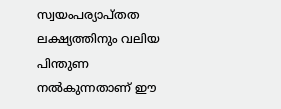സ്വയംപര്യാപ്തത ലക്ഷ്യത്തിനും വലിയ പിന്തുണ നല്‍കുന്നതാണ് ഈ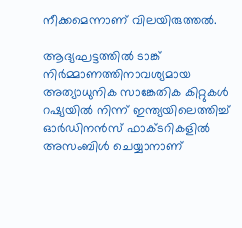നീക്കമെന്നാണ് വിലയിരുത്തല്‍.

ആദ്യഘട്ടത്തില്‍ ടാങ്ക് നിര്‍മ്മാണത്തിനാവശ്യമായ അത്യാധുനിക സാങ്കേതിക കിറ്റുകള്‍ റഷ്യയില്‍ നിന്ന് ഇന്ത്യയിലെത്തിച്ച് ഓര്‍ഡിനന്‍സ് ഫാക്ടറികളില്‍ അസംബിള്‍ ചെയ്യാനാണ്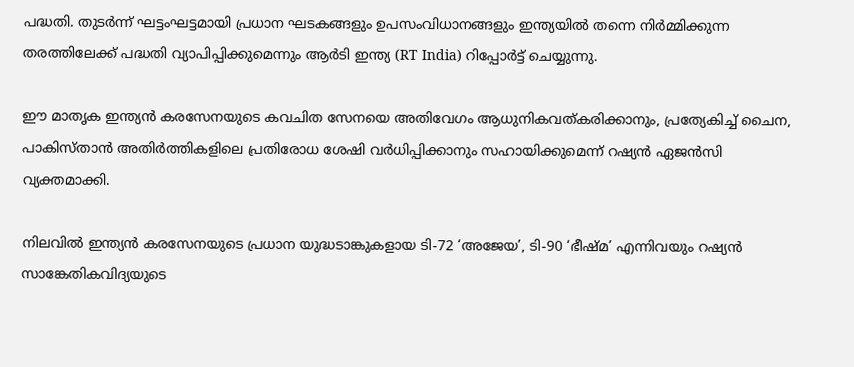പദ്ധതി. തുടര്‍ന്ന് ഘട്ടംഘട്ടമായി പ്രധാന ഘടകങ്ങളും ഉപസംവിധാനങ്ങളും ഇന്ത്യയില്‍ തന്നെ നിര്‍മ്മിക്കുന്ന തരത്തിലേക്ക് പദ്ധതി വ്യാപിപ്പിക്കുമെന്നും ആര്‍ടി ഇന്ത്യ (RT India) റിപ്പോര്‍ട്ട് ചെയ്യുന്നു.

ഈ മാതൃക ഇന്ത്യന്‍ കരസേനയുടെ കവചിത സേനയെ അതിവേഗം ആധുനികവത്കരിക്കാനും, പ്രത്യേകിച്ച് ചൈന, പാകിസ്താന്‍ അതിര്‍ത്തികളിലെ പ്രതിരോധ ശേഷി വര്‍ധിപ്പിക്കാനും സഹായിക്കുമെന്ന് റഷ്യന്‍ ഏജന്‍സി വ്യക്തമാക്കി.

നിലവില്‍ ഇന്ത്യന്‍ കരസേനയുടെ പ്രധാന യുദ്ധടാങ്കുകളായ ടി-72 ‘അജേയ’, ടി-90 ‘ഭീഷ്മ’ എന്നിവയും റഷ്യന്‍ സാങ്കേതികവിദ്യയുടെ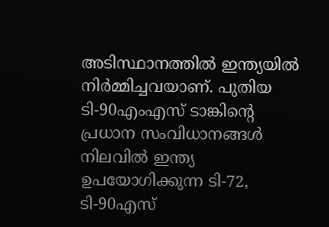അടിസ്ഥാനത്തില്‍ ഇന്ത്യയില്‍ നിര്‍മ്മിച്ചവയാണ്. പുതിയ ടി-90എംഎസ് ടാങ്കിന്റെ പ്രധാന സംവിധാനങ്ങള്‍ നിലവില്‍ ഇന്ത്യ ഉപയോഗിക്കുന്ന ടി-72, ടി-90എസ്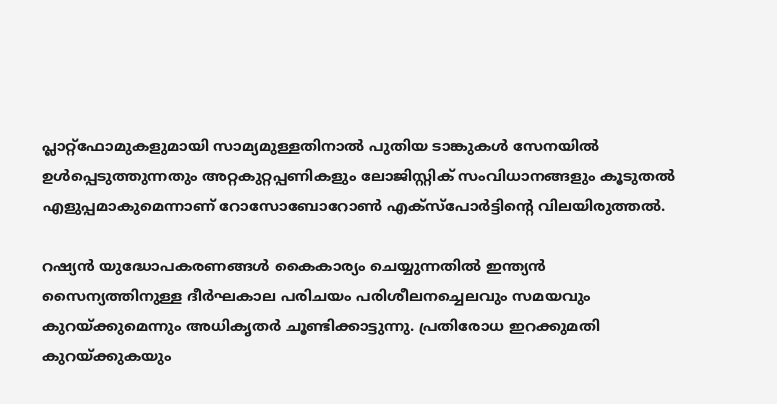പ്ലാറ്റ്‌ഫോമുകളുമായി സാമ്യമുള്ളതിനാല്‍ പുതിയ ടാങ്കുകള്‍ സേനയില്‍ ഉള്‍പ്പെടുത്തുന്നതും അറ്റകുറ്റപ്പണികളും ലോജിസ്റ്റിക് സംവിധാനങ്ങളും കൂടുതല്‍ എളുപ്പമാകുമെന്നാണ് റോസോബോറോണ്‍ എക്‌സ്‌പോര്‍ട്ടിന്റെ വിലയിരുത്തല്‍.

റഷ്യന്‍ യുദ്ധോപകരണങ്ങള്‍ കൈകാര്യം ചെയ്യുന്നതില്‍ ഇന്ത്യന്‍ സൈന്യത്തിനുള്ള ദീര്‍ഘകാല പരിചയം പരിശീലനച്ചെലവും സമയവും കുറയ്‌ക്കുമെന്നും അധികൃതര്‍ ചൂണ്ടിക്കാട്ടുന്നു. പ്രതിരോധ ഇറക്കുമതി കുറയ്‌ക്കുകയും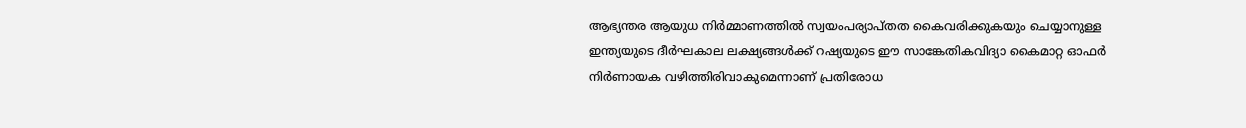ആഭ്യന്തര ആയുധ നിര്‍മ്മാണത്തില്‍ സ്വയംപര്യാപ്തത കൈവരിക്കുകയും ചെയ്യാനുള്ള ഇന്ത്യയുടെ ദീര്‍ഘകാല ലക്ഷ്യങ്ങള്‍ക്ക് റഷ്യയുടെ ഈ സാങ്കേതികവിദ്യാ കൈമാറ്റ ഓഫര്‍ നിര്‍ണായക വഴിത്തിരിവാകുമെന്നാണ് പ്രതിരോധ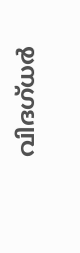വിദഗ്ധര്‍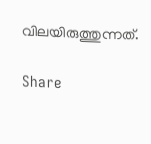വിലയിരുത്തുന്നത്.

Share